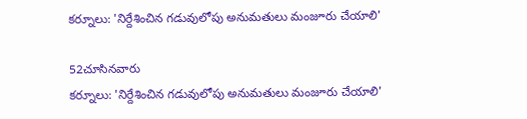కర్నూలు: 'నిర్దేశించిన గడువులోపు అనుమతులు మంజూరు చేయాలి'

52చూసినవారు
కర్నూలు: 'నిర్దేశించిన గడువులోపు అనుమతులు మంజూరు చేయాలి'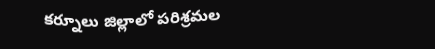కర్నూలు జిల్లాలో పరిశ్రమల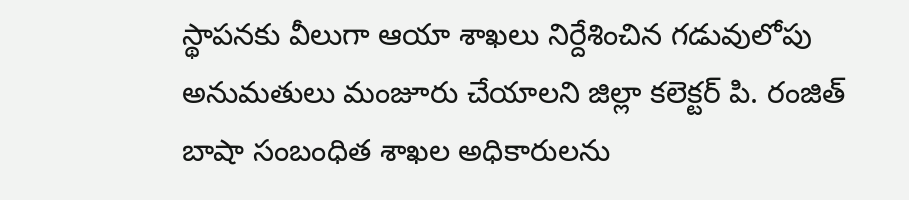స్థాపనకు వీలుగా ఆయా శాఖలు నిర్దేశించిన గడువులోపు అనుమతులు మంజూరు చేయాలని జిల్లా కలెక్టర్ పి. రంజిత్ బాషా సంబంధిత శాఖల అధికారులను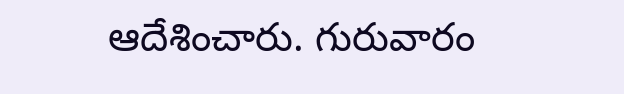ఆదేశించారు. గురువారం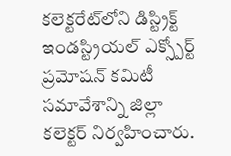కలెక్టరేట్‌లోని డిస్ట్రిక్ట్ ఇండస్ట్రియల్ ఎక్స్పోర్ట్ ప్రమోషన్ కమిటీ సమావేశాన్ని జిల్లా కలెక్టర్ నిర్వహించారు.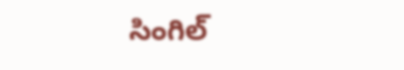సింగిల్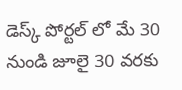డెస్క్ పోర్టల్ లో మే 30 నుండి జూలై 30 వరకు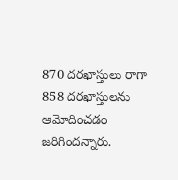870 దరఖాస్తులు రాగా 858 దరఖాస్తులను ఆమోదించడం జరిగిందన్నారు.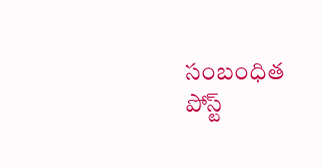సంబంధిత పోస్ట్